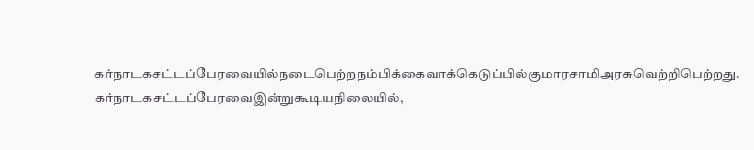கர்நாடகசட்டப்பேரவையில்நடைபெற்றநம்பிக்கைவாக்கெடுப்பில்குமாரசாமிஅரசுவெற்றிபெற்றது. கர்நாடகசட்டப்பேரவைஇன்றுகூடியநிலையில்,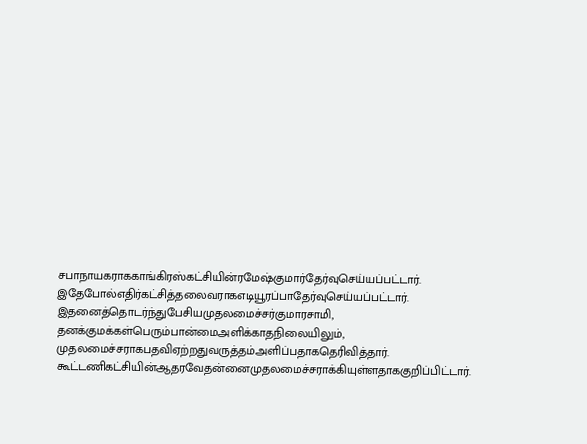சபாநாயகராககாங்கிரஸ்கட்சியின்ரமேஷ்குமார்தேர்வுசெய்யப்பட்டார். இதேபோல்எதிர்கட்சித்தலைவராகஎடியூரப்பாதேர்வுசெய்யப்பட்டார். இதனைத்தொடர்ந்துபேசியமுதலமைச்சர்குமாரசாமி, தனக்குமக்கள்பெரும்பான்மைஅளிக்காதநிலையிலும், முதலமைச்சராகபதவிஏற்றதுவருத்தம்அளிப்பதாகதெரிவித்தார். கூட்டணிகட்சியின்ஆதரவேதன்னைமுதலமைச்சராக்கியுள்ளதாககுறிப்பிட்டார்.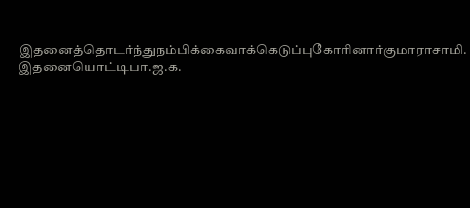இதனைத்தொடர்ந்துநம்பிக்கைவாக்கெடுப்புகோரினார்குமாராசாமி. இதனையொட்டிபா.ஜ.க.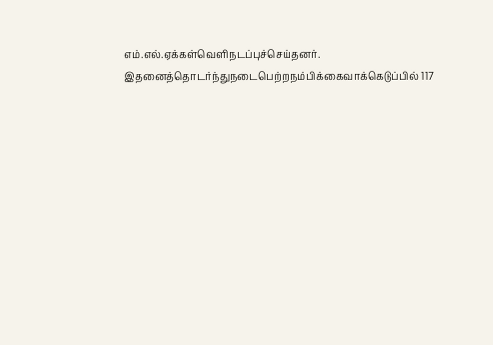எம்.எல்.ஏக்கள்வெளிநடப்புச்செய்தனர். இதனைத்தொடர்ந்துநடைபெற்றநம்பிக்கைவாக்கெடுப்பில் 117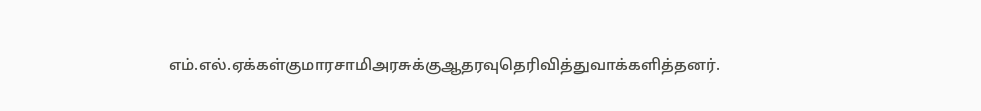எம்.எல்.ஏக்கள்குமாரசாமிஅரசுக்குஆதரவுதெரிவித்துவாக்களித்தனர்.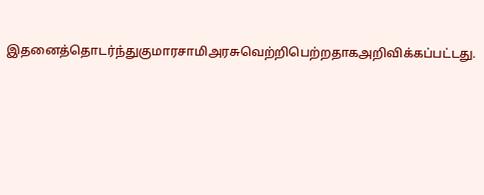இதனைத்தொடர்ந்துகுமாரசாமிஅரசுவெற்றிபெற்றதாகஅறிவிக்கப்பட்டது.